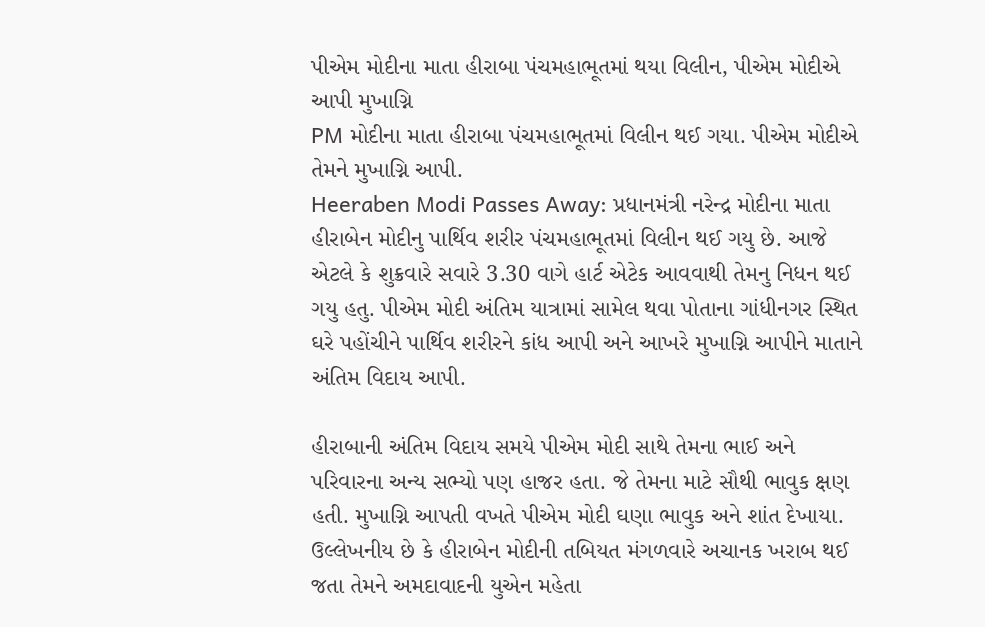પીએમ મોદીના માતા હીરાબા પંચમહાભૂતમાં થયા વિલીન, પીએમ મોદીએ આપી મુખાગ્નિ
PM મોદીના માતા હીરાબા પંચમહાભૂતમાં વિલીન થઈ ગયા. પીએમ મોદીએ તેમને મુખાગ્નિ આપી.
Heeraben Modi Passes Away: પ્રધાનમંત્રી નરેન્દ્ર મોદીના માતા હીરાબેન મોદીનુ પાર્થિવ શરીર પંચમહાભૂતમાં વિલીન થઈ ગયુ છે. આજે એટલે કે શુક્રવારે સવારે 3.30 વાગે હાર્ટ એટેક આવવાથી તેમનુ નિધન થઈ ગયુ હતુ. પીએમ મોદી અંતિમ યાત્રામાં સામેલ થવા પોતાના ગાંધીનગર સ્થિત ઘરે પહોંચીને પાર્થિવ શરીરને કાંધ આપી અને આખરે મુખાગ્નિ આપીને માતાને અંતિમ વિદાય આપી.

હીરાબાની અંતિમ વિદાય સમયે પીએમ મોદી સાથે તેમના ભાઈ અને પરિવારના અન્ય સભ્યો પણ હાજર હતા. જે તેમના માટે સૌથી ભાવુક ક્ષણ હતી. મુખાગ્નિ આપતી વખતે પીએમ મોદી ઘણા ભાવુક અને શાંત દેખાયા. ઉલ્લેખનીય છે કે હીરાબેન મોદીની તબિયત મંગળવારે અચાનક ખરાબ થઈ જતા તેમને અમદાવાદની યુએન મહેતા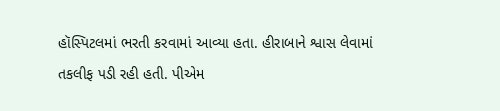હૉસ્પિટલમાં ભરતી કરવામાં આવ્યા હતા. હીરાબાને શ્વાસ લેવામાં તકલીફ પડી રહી હતી. પીએમ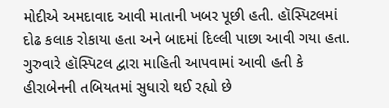મોદીએ અમદાવાદ આવી માતાની ખબર પૂછી હતી. હૉસ્પિટલમાં દોઢ કલાક રોકાયા હતા અને બાદમાં દિલ્લી પાછા આવી ગયા હતા. ગુરુવારે હૉસ્પિટલ દ્વારા માહિતી આપવામાં આવી હતી કે હીરાબેનની તબિયતમાં સુધારો થઈ રહ્યો છે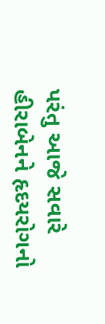પરંતુ આજે સવારે હીરાબેનને હૃદયરોગનો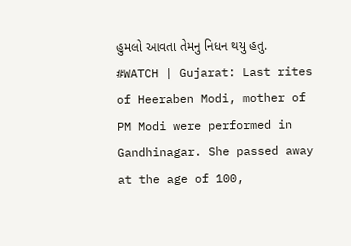હુમલો આવતા તેમનુ નિધન થયુ હતુ.
#WATCH | Gujarat: Last rites of Heeraben Modi, mother of PM Modi were performed in Gandhinagar. She passed away at the age of 100,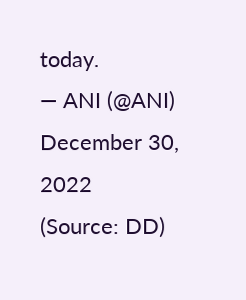today.
— ANI (@ANI) December 30, 2022
(Source: DD)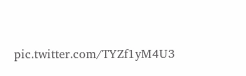pic.twitter.com/TYZf1yM4U3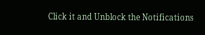Click it and Unblock the Notifications